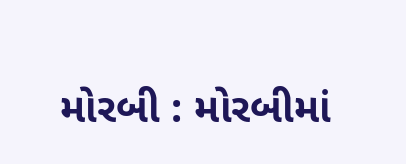મોરબી : મોરબીમાં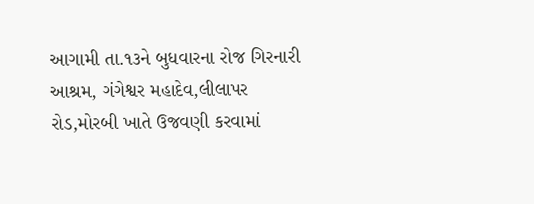આગામી તા.૧૩ને બુધવારના રોજ ગિરનારી આશ્રમ, ગંગેશ્વર મહાદેવ,લીલાપર રોડ,મોરબી ખાતે ઉજવણી કરવામાં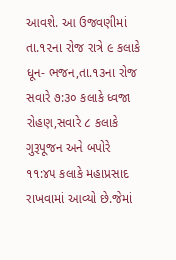આવશે. આ ઉજવણીમાં તા.૧૨ના રોજ રાત્રે ૯ કલાકે ધૂન- ભજન,તા.૧૩ના રોજ સવારે ૭:૩૦ કલાકે ધ્વજા રોહણ,સવારે ૮ કલાકે ગુરૂપૂજન અને બપોરે ૧૧:૪૫ કલાકે મહાપ્રસાદ રાખવામાં આવ્યો છે.જેમાં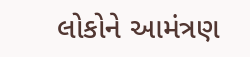લોકોને આમંત્રણ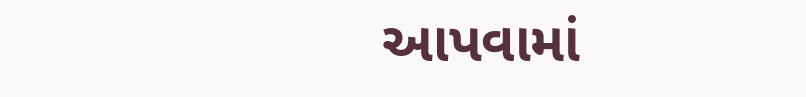આપવામાં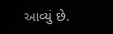આવ્યું છે.